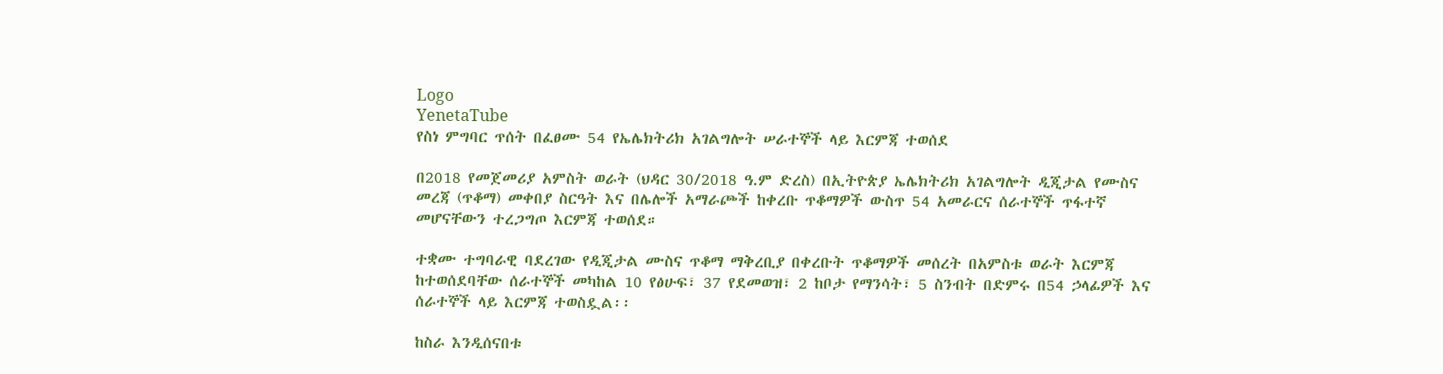Logo
YenetaTube
የስነ ምግባር ጥሰት በፈፀሙ 54 የኤሌክትሪክ አገልግሎት ሠራተኞች ላይ እርምጃ ተወሰደ

በ2018 የመጀመሪያ አምስት ወራት (ህዳር 30/2018 ዓ.ም ድረስ) በኢትዮጵያ ኤሌክትሪክ አገልግሎት ዲጂታል የሙስና መረጃ (ጥቆማ) መቀበያ ስርዓት እና በሌሎች አማራጮች ከቀረቡ ጥቆማዎች ውስጥ 54 አመራርና ሰራተኞች ጥፋተኛ መሆናቸውን ተረጋግጦ እርምጃ ተወሰደ።

ተቋሙ ተግባራዊ ባደረገው የዲጂታል ሙስና ጥቆማ ማቅረቢያ በቀረቡት ጥቆማዎች መሰረት በአምስቱ ወራት እርምጃ ከተወሰደባቸው ሰራተኞች መካከል 10 የፅሁፍ፣ 37 የደመወዝ፣ 2 ከቦታ የማንሳት፣ 5 ስንብት በድምሩ በ54 ኃላፊዎች እና ሰራተኞች ላይ እርምጃ ተወስዷል፡፡

ከስራ እንዲሰናበቱ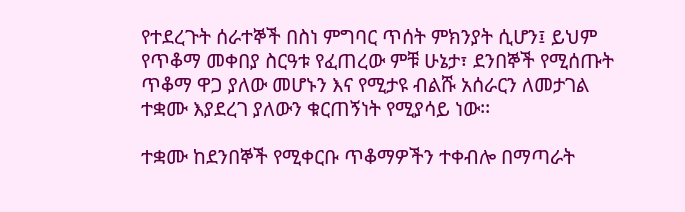የተደረጉት ሰራተኞች በስነ ምግባር ጥሰት ምክንያት ሲሆን፤ ይህም የጥቆማ መቀበያ ስርዓቱ የፈጠረው ምቹ ሁኔታ፣ ደንበኞች የሚሰጡት ጥቆማ ዋጋ ያለው መሆኑን እና የሚታዩ ብልሹ አሰራርን ለመታገል ተቋሙ እያደረገ ያለውን ቁርጠኝነት የሚያሳይ ነው፡፡

ተቋሙ ከደንበኞች የሚቀርቡ ጥቆማዎችን ተቀብሎ በማጣራት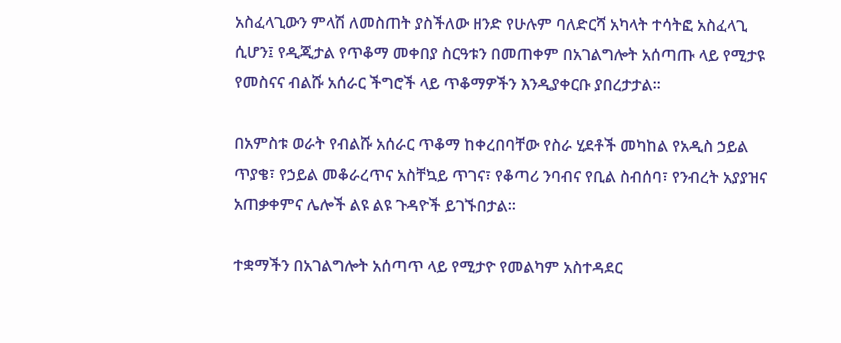አስፈላጊውን ምላሽ ለመስጠት ያስችለው ዘንድ የሁሉም ባለድርሻ አካላት ተሳትፎ አስፈላጊ ሲሆን፤ የዲጂታል የጥቆማ መቀበያ ስርዓቱን በመጠቀም በአገልግሎት አሰጣጡ ላይ የሚታዩ የመስናና ብልሹ አሰራር ችግሮች ላይ ጥቆማዎችን እንዲያቀርቡ ያበረታታል፡፡

በአምስቱ ወራት የብልሹ አሰራር ጥቆማ ከቀረበባቸው የስራ ሂደቶች መካከል የአዲስ ኃይል ጥያቄ፣ የኃይል መቆራረጥና አስቸኳይ ጥገና፣ የቆጣሪ ንባብና የቢል ስብሰባ፣ የንብረት አያያዝና አጠቃቀምና ሌሎች ልዩ ልዩ ጉዳዮች ይገኙበታል፡፡

ተቋማችን በአገልግሎት አሰጣጥ ላይ የሚታዮ የመልካም አስተዳደር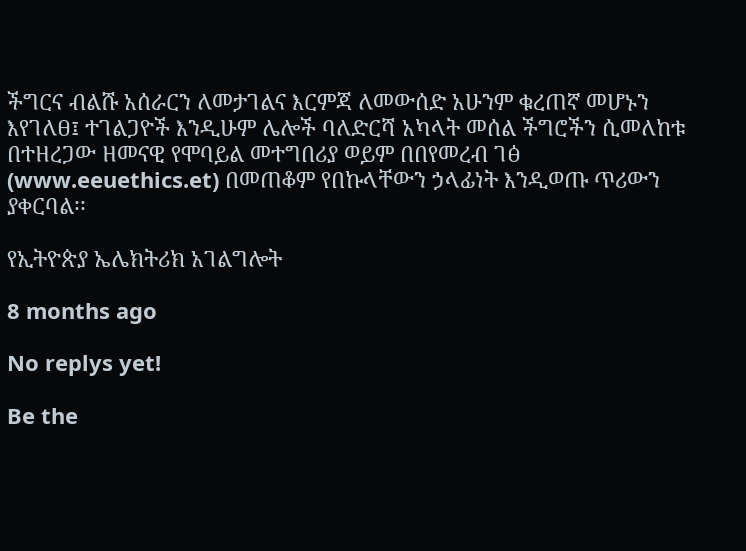ችግርና ብልሹ አሰራርን ለመታገልና እርምጃ ለመውሰድ አሁንም ቁረጠኛ መሆኑን እየገለፀ፤ ተገልጋዮች እንዲሁም ሌሎች ባለድርሻ አካላት መሰል ችግሮችን ሲመለከቱ በተዘረጋው ዘመናዊ የሞባይል መተግበሪያ ወይም በበየመረብ ገፅ (www.eeuethics.et) በመጠቆም የበኩላቸውን ኃላፊነት እንዲወጡ ጥሪውን ያቀርባል፡፡

የኢትዮጵያ ኤሌክትሪክ አገልግሎት

8 months ago

No replys yet!

Be the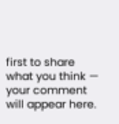first to share what you think — your comment will appear here.